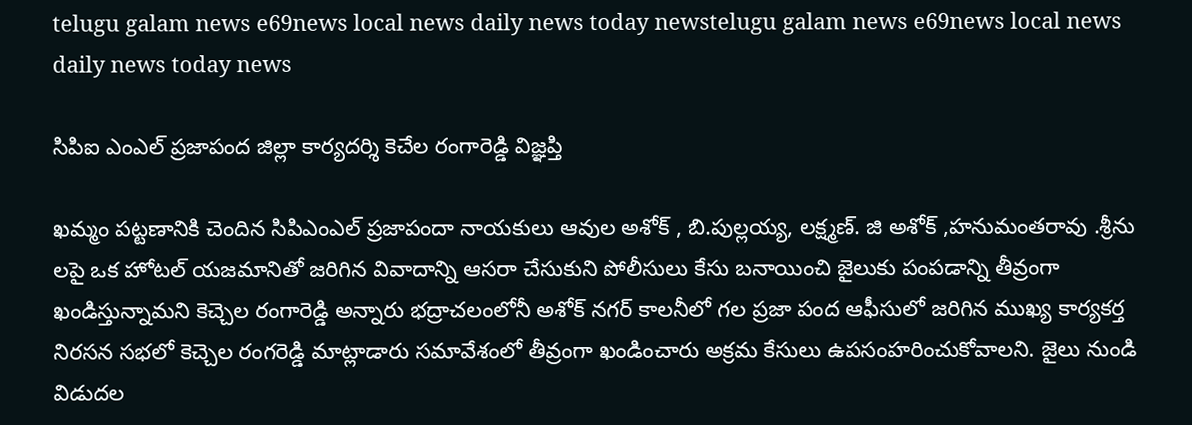telugu galam news e69news local news daily news today newstelugu galam news e69news local news daily news today news

సిపిఐ ఎంఎల్ ప్రజాపంద జిల్లా కార్యదర్శి కెచేల రంగారెడ్డి విజ్ఞప్తి

ఖమ్మం పట్టణానికి చెందిన సిపిఎంఎల్ ప్రజాపందా నాయకులు ఆవుల అశోక్ , బి.పుల్లయ్య, లక్ష్మణ్. జి అశోక్ ,హనుమంతరావు .శ్రీను లపై ఒక హోటల్ యజమానితో జరిగిన వివాదాన్ని ఆసరా చేసుకుని పోలీసులు కేసు బనాయించి జైలుకు పంపడాన్ని తీవ్రంగా ఖండిస్తున్నామని కెచ్చెల రంగారెడ్డి అన్నారు భద్రాచలంలోనీ అశోక్ నగర్ కాలనీలో గల ప్రజా పంద ఆఫీసులో జరిగిన ముఖ్య కార్యకర్త నిరసన సభలో కెచ్చెల రంగరెడ్డి మాట్లాడారు సమావేశంలో తీవ్రంగా ఖండించారు అక్రమ కేసులు ఉపసంహరించుకోవాలని. జైలు నుండి విడుదల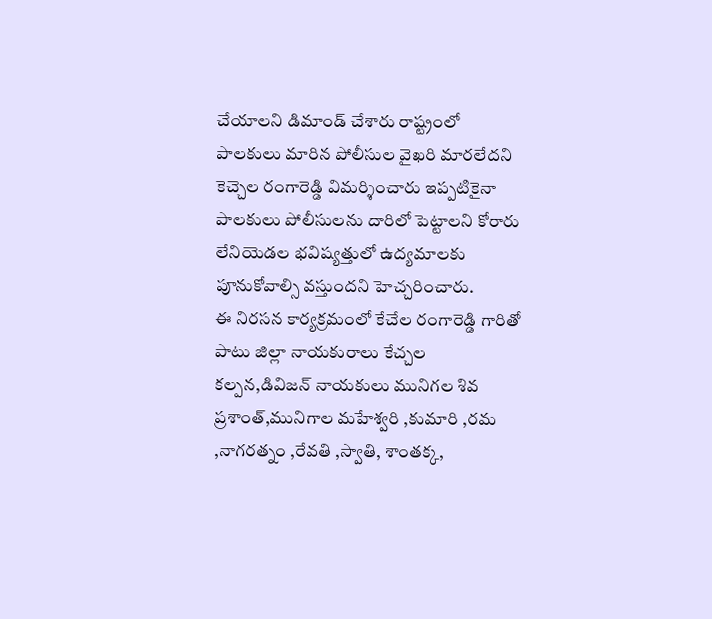చేయాలని డిమాండ్ చేశారు రాష్ట్రంలో పాలకులు మారిన పోలీసుల వైఖరి మారలేదని కెచ్చెల రంగారెడ్డి విమర్శించారు ఇప్పటికైనా పాలకులు పోలీసులను దారిలో పెట్టాలని కోరారు లేనియెడల భవిష్యత్తులో ఉద్యమాలకు పూనుకోవాల్సి వస్తుందని హెచ్చరించారు.
ఈ నిరసన కార్యక్రమంలో కేచేల రంగారెడ్డి గారితో పాటు జిల్లా నాయకురాలు కేచ్చల కల్పన,డివిజన్ నాయకులు మునిగల శివ ప్రశాంత్,మునిగాల మహేశ్వరి ,కుమారి ,రమ ,నాగరత్నం ,రేవతి ,స్వాతి, శాంతక్క,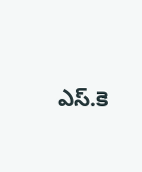ఎస్.కె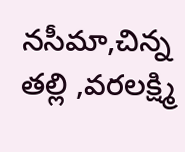నసీమా,చిన్న తల్లి ,వరలక్ష్మి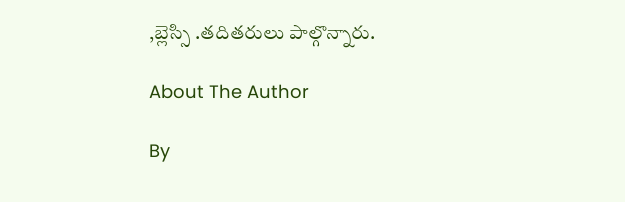,బ్లెస్సి .తదితరులు పాల్గొన్నారు.

About The Author

By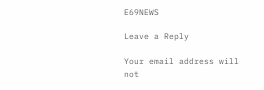E69NEWS

Leave a Reply

Your email address will not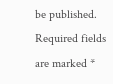be published. Required fields are marked *